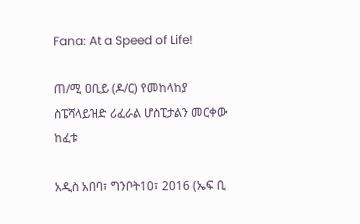Fana: At a Speed of Life!

ጠ/ሚ ዐቢይ (ዶ/ር) የመከላከያ ስፔሻላይዝድ ሪፈራል ሆስፒታልን መርቀው ከፈቱ

አዲስ አበባ፣ ግንቦት10፣ 2016 (ኤፍ ቢ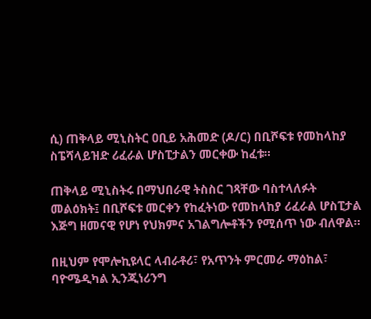ሲ) ጠቅላይ ሚኒስትር ዐቢይ አሕመድ (ዶ/ር) በቢሾፍቱ የመከላከያ ስፔሻላይዝድ ሪፈራል ሆስፒታልን መርቀው ከፈቱ።

ጠቅላይ ሚኒስትሩ በማህበራዊ ትስስር ገጻቸው ባስተላለፉት መልዕክት፤ በቢሾፍቱ መርቀን የከፈትነው የመከላከያ ሪፈራል ሆስፒታል እጅግ ዘመናዊ የሆነ የህክምና አገልግሎቶችን የሚሰጥ ነው ብለዋል።

በዚህም የሞሎኪዩላር ላብራቶሪ፣ የአጥንት ምርመራ ማዕከል፣ ባዮሜዲካል ኢንጂነሪንግ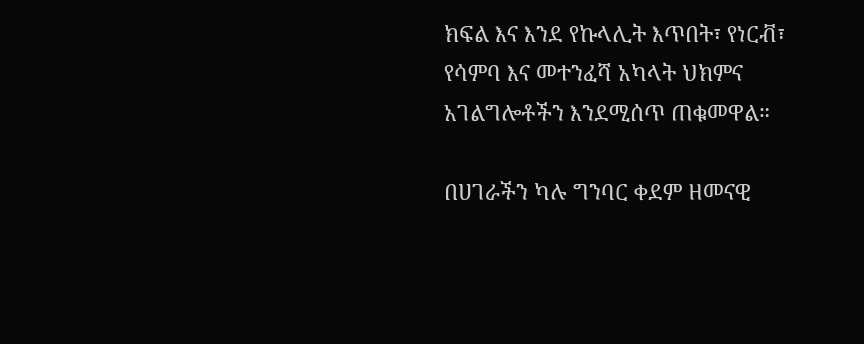ክፍል እና እንደ የኩላሊት እጥበት፣ የነርቭ፣ የሳምባ እና መተንፈሻ አካላት ህክምና አገልግሎቶችን እንደሚሰጥ ጠቁመዋል።

በሀገራችን ካሉ ግንባር ቀደም ዘመናዊ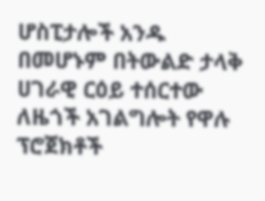ሆስፒታሎች አንዱ በመሆኑም በትውልድ ታላቅ ሀገራዊ ርዕይ ተሰርተው ለዜጎች አገልግሎት የዋሉ ፕሮጀክቶች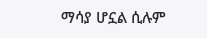ማሳያ ሆኗል ሲሉም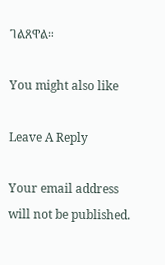ገልጸዋል።

You might also like

Leave A Reply

Your email address will not be published.